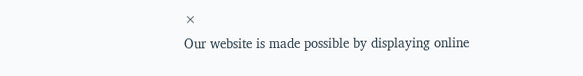×
Our website is made possible by displaying online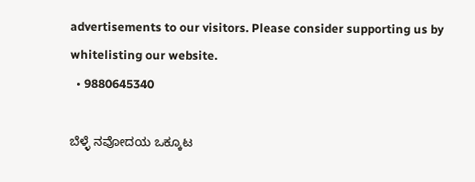advertisements to our visitors. Please consider supporting us by whitelisting our website.
  • 9880645340

ಬೆಳ್ಳೆ ನವೋದಯ ಒಕ್ಕೂಟ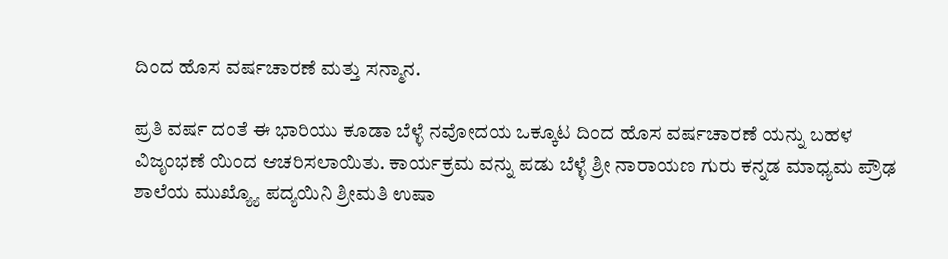ದಿಂದ ಹೊಸ ವರ್ಷಚಾರಣೆ ಮತ್ತು ಸನ್ಮಾನ.

ಪ್ರತಿ ವರ್ಷ ದಂತೆ ಈ ಭಾರಿಯು ಕೂಡಾ ಬೆಳ್ಳೆ ನವೋದಯ ಒಕ್ಕೂಟ ದಿಂದ ಹೊಸ ವರ್ಷಚಾರಣೆ ಯನ್ನು ಬಹಳ ವಿಜೃಂಭಣೆ ಯಿಂದ ಆಚರಿಸಲಾಯಿತು. ಕಾರ್ಯಕ್ರಮ ವನ್ನು ಪಡು ಬೆಳ್ಳೆ ಶ್ರೀ ನಾರಾಯಣ ಗುರು ಕನ್ನಡ ಮಾಧ್ಯಮ ಪ್ರೌಢ ಶಾಲೆಯ ಮುಖ್ಯ್ಯೊ ಪದ್ಯಯಿನಿ ಶ್ರೀಮತಿ ಉಷಾ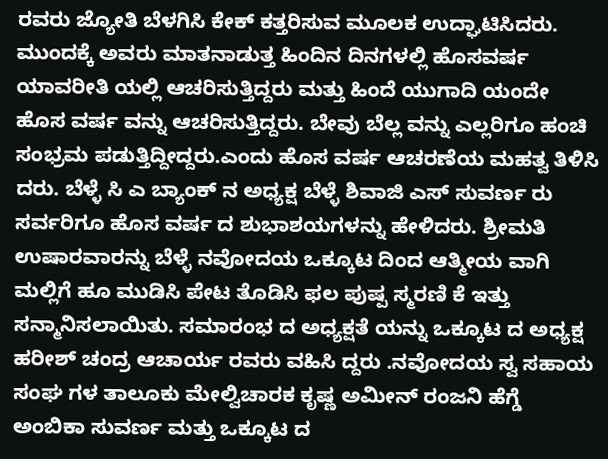ರವರು ಜ್ಯೋತಿ ಬೆಳಗಿಸಿ ಕೇಕ್ ಕತ್ತರಿಸುವ ಮೂಲಕ ಉದ್ಘಾಟಿಸಿದರು. ಮುಂದಕ್ಕೆ ಅವರು ಮಾತನಾಡುತ್ತ ಹಿಂದಿನ ದಿನಗಳಲ್ಲಿ ಹೊಸವರ್ಷ ಯಾವರೀತಿ ಯಲ್ಲಿ ಆಚರಿಸುತ್ತಿದ್ದರು ಮತ್ತು ಹಿಂದೆ ಯುಗಾದಿ ಯಂದೇ ಹೊಸ ವರ್ಷ ವನ್ನು ಆಚರಿಸುತ್ತಿದ್ದರು. ಬೇವು ಬೆಲ್ಲ ವನ್ನು ಎಲ್ಲರಿಗೂ ಹಂಚಿ ಸಂಭ್ರಮ ಪಡುತ್ತಿದ್ದೀದ್ದರು.ಎಂದು ಹೊಸ ವರ್ಷ ಆಚರಣೆಯ ಮಹತ್ವ ತಿಳಿಸಿ ದರು. ಬೆಳ್ಳೆ ಸಿ ಎ ಬ್ಯಾಂಕ್ ನ ಅಧ್ಯಕ್ಷ ಬೆಳ್ಳೆ ಶಿವಾಜಿ ಎಸ್ ಸುವರ್ಣ ರು ಸರ್ವರಿಗೂ ಹೊಸ ವರ್ಷ ದ ಶುಭಾಶಯಗಳನ್ನು ಹೇಳಿದರು. ಶ್ರೀಮತಿ ಉಷಾರವಾರನ್ನು ಬೆಳ್ಳೆ ನವೋದಯ ಒಕ್ಕೂಟ ದಿಂದ ಆತ್ಮೀಯ ವಾಗಿ ಮಲ್ಲಿಗೆ ಹೂ ಮುಡಿಸಿ ಪೇಟ ತೊಡಿಸಿ ಫಲ ಪುಷ್ಪ ಸ್ಮರಣಿ ಕೆ ಇತ್ತು ಸನ್ಮಾನಿಸಲಾಯಿತು. ಸಮಾರಂಭ ದ ಅಧ್ಯಕ್ಷತೆ ಯನ್ನು ಒಕ್ಕೂಟ ದ ಅಧ್ಯಕ್ಷ ಹರೀಶ್ ಚಂದ್ರ ಆಚಾರ್ಯ ರವರು ವಹಿಸಿ ದ್ದರು .ನವೋದಯ ಸ್ವ ಸಹಾಯ ಸಂಘ ಗಳ ತಾಲೂಕು ಮೇಲ್ವಿಚಾರಕ ಕೃಷ್ಣ ಅಮೀನ್ ರಂಜನಿ ಹೆಗ್ಡೆ ಅಂಬಿಕಾ ಸುವರ್ಣ ಮತ್ತು ಒಕ್ಕೂಟ ದ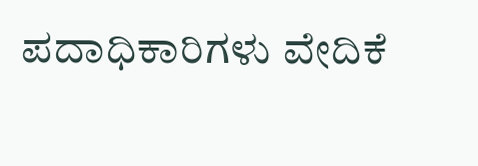ಪದಾಧಿಕಾರಿಗಳು ವೇದಿಕೆ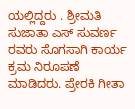ಯಲ್ಲಿದ್ದರು . ಶ್ರೀಮತಿ ಸುಜಾತಾ ಎಸ್ ಸುವರ್ಣ ರವರು ಸೊಗಸಾಗಿ ಕಾರ್ಯ ಕ್ರಮ ನಿರೂಪಣೆ ಮಾಡಿದರು. ಪ್ರೇರಕಿ ಗೀತಾ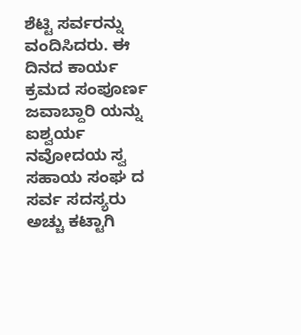ಶೆಟ್ಟಿ ಸರ್ವರನ್ನು ವಂದಿಸಿದರು. ಈ ದಿನದ ಕಾರ್ಯ ಕ್ರಮದ ಸಂಪೂರ್ಣ ಜವಾಬ್ದಾರಿ ಯನ್ನು ಐಶ್ವರ್ಯ ನವೋದಯ ಸ್ವ ಸಹಾಯ ಸಂಘ ದ ಸರ್ವ ಸದಸ್ಯರು ಅಚ್ಚು ಕಟ್ಟಾಗಿ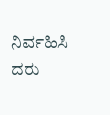ನಿರ್ವಹಿಸಿ ದರು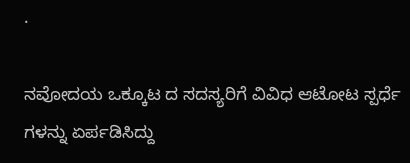.

ನವೋದಯ ಒಕ್ಕೂಟ ದ ಸದಸ್ಯರಿಗೆ ವಿವಿಧ ಆಟೋಟ ಸ್ಪರ್ಧೆ ಗಳನ್ನು ಏರ್ಪಡಿಸಿದ್ದು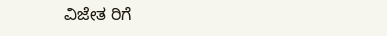ವಿಜೇತ ರಿಗೆ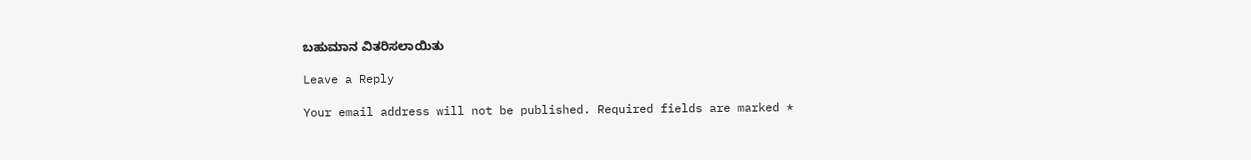ಬಹುಮಾನ ವಿತರಿಸಲಾಯಿತು

Leave a Reply

Your email address will not be published. Required fields are marked *